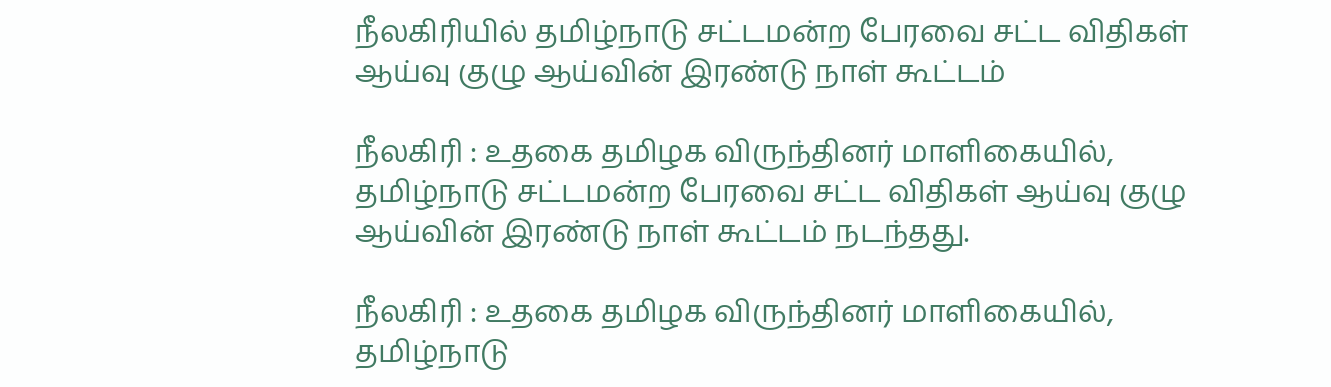நீலகிரியில் தமிழ்நாடு சட்டமன்ற பேரவை சட்ட விதிகள் ஆய்வு குழு ஆய்வின் இரண்டு நாள் கூட்டம்

நீலகிரி : உதகை தமிழக விருந்தினர் மாளிகையில், தமிழ்நாடு சட்டமன்ற பேரவை சட்ட விதிகள் ஆய்வு குழு ஆய்வின் இரண்டு நாள் கூட்டம் நடந்தது.

நீலகிரி : உதகை தமிழக விருந்தினர் மாளிகையில், தமிழ்நாடு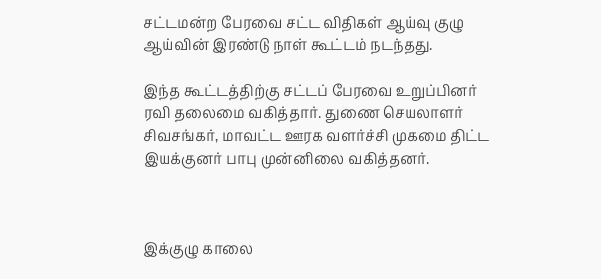சட்டமன்ற பேரவை சட்ட விதிகள் ஆய்வு குழு ஆய்வின் இரண்டு நாள் கூட்டம் நடந்தது.

இந்த கூட்டத்திற்கு சட்டப் பேரவை உறுப்பினர் ரவி தலைமை வகித்தார். துணை செயலாளர் சிவசங்கர், மாவட்ட ஊரக வளர்ச்சி முகமை திட்ட இயக்குனர் பாபு முன்னிலை வகித்தனர்.



இக்குழு காலை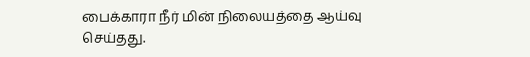பைக்காரா நீர் மின் நிலையத்தை ஆய்வு செய்தது.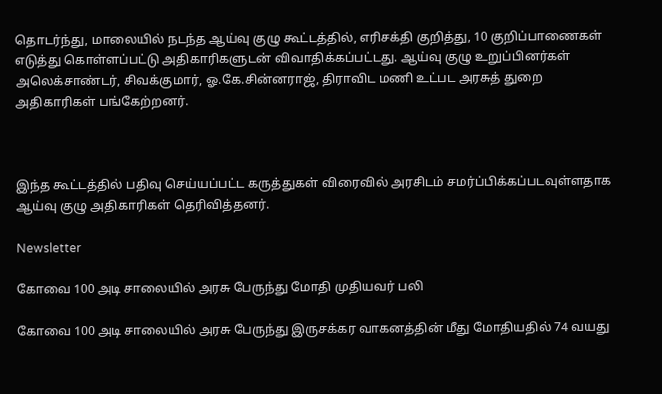தொடர்ந்து, மாலையில் நடந்த ஆய்வு குழு கூட்டத்தில், எரிசக்தி குறித்து, 10 குறிப்பாணைகள் எடுத்து கொள்ளப்பட்டு அதிகாரிகளுடன் விவாதிக்கப்பட்டது. ஆய்வு குழு உறுப்பினர்கள் அலெக்சாண்டர், சிவக்குமார், ஓ.கே.சின்னராஜ், திராவிட மணி உட்பட அரசுத் துறை அதிகாரிகள் பங்கேற்றனர்.



இந்த கூட்டத்தில் பதிவு செய்யப்பட்ட கருத்துகள் விரைவில் அரசிடம் சமர்ப்பிக்கப்படவுள்ளதாக ஆய்வு குழு அதிகாரிகள் தெரிவித்தனர்.

Newsletter

கோவை 100 அடி சாலையில் அரசு பேருந்து மோதி முதியவர் பலி

கோவை 100 அடி சாலையில் அரசு பேருந்து இருசக்கர வாகனத்தின் மீது மோதியதில் 74 வயது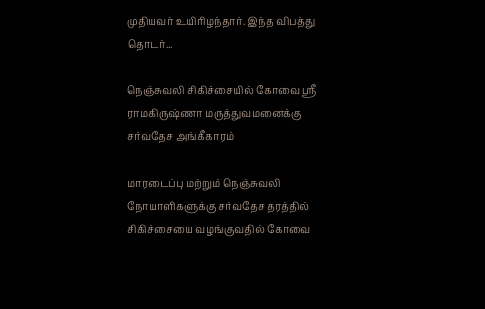முதியவர் உயிரிழந்தார். இந்த விபத்து தொடர்...

நெஞ்சுவலி சிகிச்சையில் கோவை ஸ்ரீ ராமகிருஷ்ணா மருத்துவமனைக்கு சர்வதேச அங்கீகாரம்

மாரடைப்பு மற்றும் நெஞ்சுவலி நோயாளிகளுக்கு சர்வதேச தரத்தில் சிகிச்சையை வழங்குவதில் கோவை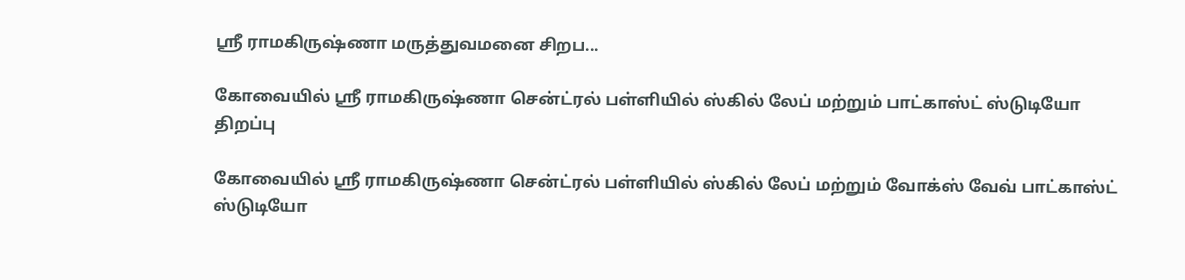ஸ்ரீ ராமகிருஷ்ணா மருத்துவமனை சிறப...

கோவையில் ஸ்ரீ ராமகிருஷ்ணா சென்ட்ரல் பள்ளியில் ஸ்கில் லேப் மற்றும் பாட்காஸ்ட் ஸ்டுடியோ திறப்பு

கோவையில் ஸ்ரீ ராமகிருஷ்ணா சென்ட்ரல் பள்ளியில் ஸ்கில் லேப் மற்றும் வோக்ஸ் வேவ் பாட்காஸ்ட் ஸ்டுடியோ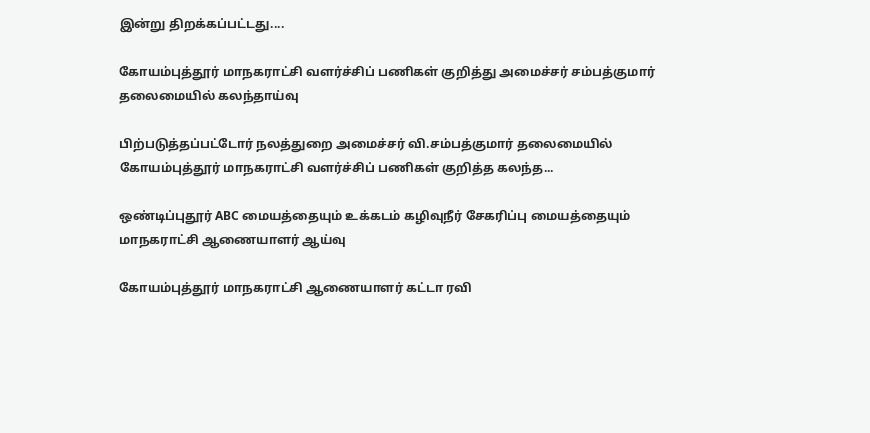இன்று திறக்கப்பட்டது....

கோயம்புத்தூர் மாநகராட்சி வளர்ச்சிப் பணிகள் குறித்து அமைச்சர் சம்பத்குமார் தலைமையில் கலந்தாய்வு

பிற்படுத்தப்பட்டோர் நலத்துறை அமைச்சர் வி.சம்பத்குமார் தலைமையில் கோயம்புத்தூர் மாநகராட்சி வளர்ச்சிப் பணிகள் குறித்த கலந்த...

ஒண்டிப்புதூர் ABC மையத்தையும் உக்கடம் கழிவுநீர் சேகரிப்பு மையத்தையும் மாநகராட்சி ஆணையாளர் ஆய்வு

கோயம்புத்தூர் மாநகராட்சி ஆணையாளர் கட்டா ரவி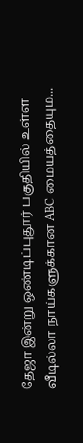தேஜா இன்று ஒண்டிப்புதூர் பகுதியில் உள்ள வீடில்லா நாய்களுக்கான ABC மையத்தையும...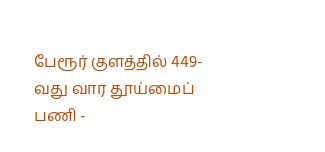பேரூர் குளத்தில் 449-வது வார தூய்மைப் பணி -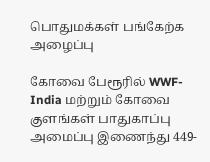பொதுமக்கள் பங்கேற்க அழைப்பு

கோவை பேரூரில் WWF-India மற்றும் கோவை குளங்கள் பாதுகாப்பு அமைப்பு இணைந்து 449-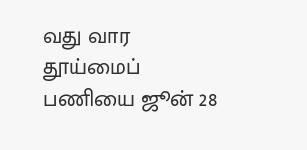வது வார தூய்மைப் பணியை ஜூன் 28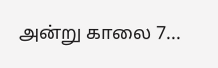அன்று காலை 7...